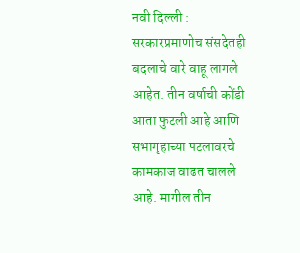नवी दिल्ली : सरकारप्रमाणोच संसदेतही बदलाचे वारे वाहू लागले आहेत. तीन वर्षाची कोंडी आता फुटली आहे आणि सभागृहाच्या पटलावरचे कामकाज वाढत चालले आहे. मागील तीन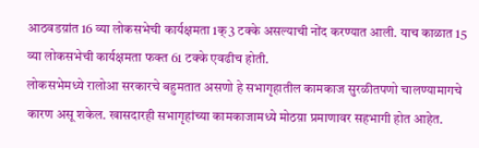आठवडय़ांत 16 व्या लोकसभेची कार्यक्षमता 1क्3 टक्के असल्याची नोंद करण्यात आली. याच काळात 15 व्या लोकसभेची कार्यक्षमता फक्त 61 टक्के एवढीच होती.
लोकसभेमध्ये रालोआ सरकारचे बहुमतात असणो हे सभागृहातील कामकाज सुरळीतपणो चालण्यामागचे कारण असू शकेल. खासदारही सभागृहांच्या कामकाजामध्ये मोठय़ा प्रमाणावर सहभागी होत आहेत.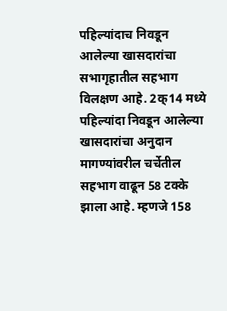पहिल्यांदाच निवडून आलेल्या खासदारांचा सभागृहातील सहभाग विलक्षण आहे. 2क्14 मध्ये पहिल्यांदा निवडून आलेल्या खासदारांचा अनुदान मागण्यांवरील चर्चेतील सहभाग वाढून 58 टक्के झाला आहे. म्हणजे 158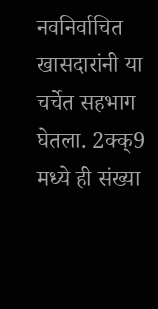नवनिर्वाचित खासदारांनी या चर्चेत सहभाग घेतला. 2क्क्9 मध्ये ही संख्या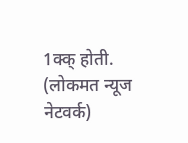1क्क् होती. (लोकमत न्यूज नेटवर्क)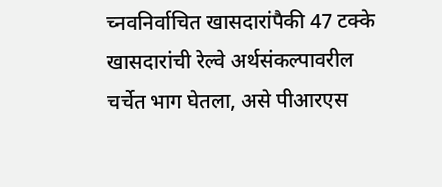च्नवनिर्वाचित खासदारांपैकी 47 टक्के खासदारांची रेल्वे अर्थसंकल्पावरील चर्चेत भाग घेतला, असे पीआरएस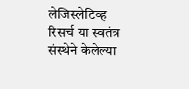लेजिस्लेटिव्ह रिसर्च या स्वतंत्र संस्थेने केलेल्या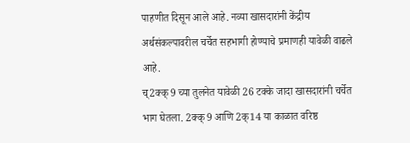पाहणीत दिसून आले आहे. नव्या खासदारांनी केंद्रीय अर्थसंकल्पावरील चर्चेत सहभागी होण्याचे प्रमाणही यावेळी वाढले आहे.
च्2क्क्9 च्या तुलनेत यावेळी 26 टक्के जादा खासदारांनी चर्चेत भाग घेतला. 2क्क्9 आणि 2क्14 या काळात वरिष्ठ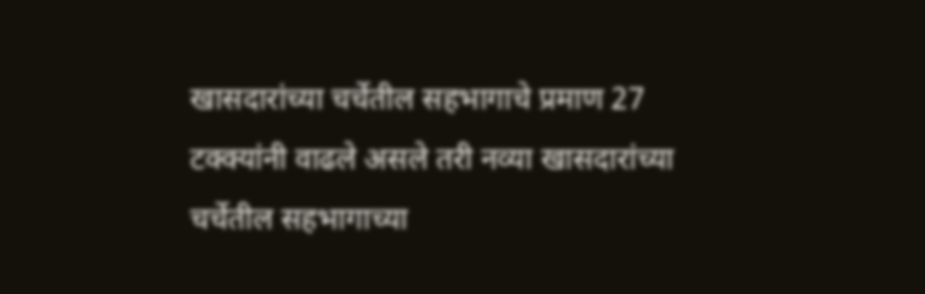खासदारांच्या चर्चेतील सहभागाचे प्रमाण 27 टक्क्यांनी वाढले असले तरी नव्या खासदारांच्या चर्चेतील सहभागाच्या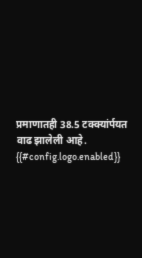प्रमाणातही 38.5 टक्क्यांर्पयत वाढ झालेली आहे.
{{#config.logo.enabled}}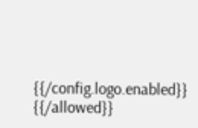{{/config.logo.enabled}}
{{/allowed}}